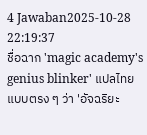4 Jawaban2025-10-28 22:19:37
ชื่อฉาก 'magic academy's genius blinker' แปลไทยแบบตรง ๆ ว่า 'อัจฉริยะ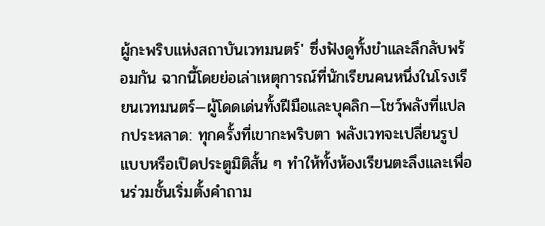ผู้กะพริบแห่งสถาบันเวทมนตร์' ซึ่งฟังดูทั้งขำและลึกลับพร้อมกัน ฉากนี้โดยย่อเล่าเหตุการณ์ที่นักเรียนคนหนึ่งในโรงเรียนเวทมนตร์—ผู้โดดเด่นทั้งฝีมือและบุคลิก—โชว์พลังที่แปลกประหลาด: ทุกครั้งที่เขากะพริบตา พลังเวทจะเปลี่ยนรูปแบบหรือเปิดประตูมิติสั้น ๆ ทำให้ทั้งห้องเรียนตะลึงและเพื่อนร่วมชั้นเริ่มตั้งคำถาม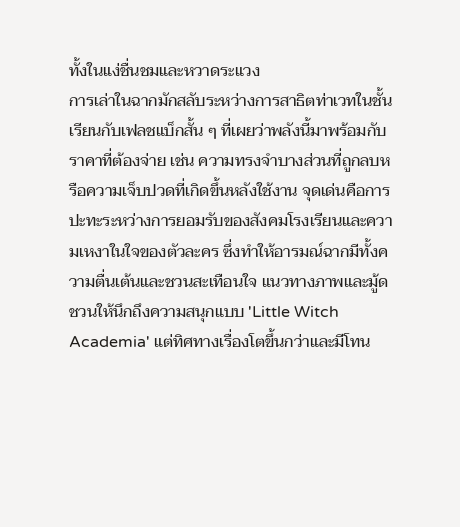ทั้งในแง่ชื่นชมและหวาดระแวง
การเล่าในฉากมักสลับระหว่างการสาธิตท่าเวทในชั้นเรียนกับเฟลชแบ็กสั้น ๆ ที่เผยว่าพลังนี้มาพร้อมกับราคาที่ต้องจ่าย เช่น ความทรงจำบางส่วนที่ถูกลบหรือความเจ็บปวดที่เกิดขึ้นหลังใช้งาน จุดเด่นคือการปะทะระหว่างการยอมรับของสังคมโรงเรียนและความเหงาในใจของตัวละคร ซึ่งทำให้อารมณ์ฉากมีทั้งความตื่นเต้นและชวนสะเทือนใจ แนวทางภาพและมู้ดชวนให้นึกถึงความสนุกแบบ 'Little Witch Academia' แต่ทิศทางเรื่องโตขึ้นกว่าและมีโทน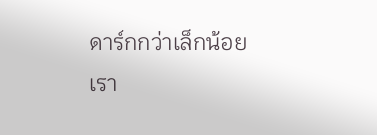ดาร์กกว่าเล็กน้อย
เรา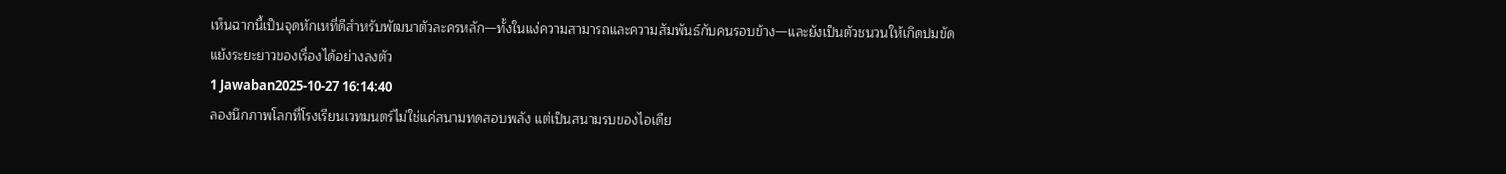เห็นฉากนี้เป็นจุดหักเหที่ดีสำหรับพัฒนาตัวละครหลัก—ทั้งในแง่ความสามารถและความสัมพันธ์กับคนรอบข้าง—และยังเป็นตัวชนวนให้เกิดปมขัดแย้งระยะยาวของเรื่องได้อย่างลงตัว
1 Jawaban2025-10-27 16:14:40
ลองนึกภาพโลกที่โรงเรียนเวทมนตร์ไม่ใช่แค่สนามทดสอบพลัง แต่เป็นสนามรบของไอเดีย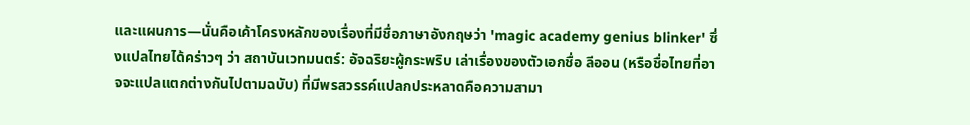และแผนการ—นั่นคือเค้าโครงหลักของเรื่องที่มีชื่อภาษาอังกฤษว่า 'magic academy genius blinker' ซึ่งแปลไทยได้คร่าวๆ ว่า สถาบันเวทมนตร์: อัจฉริยะผู้กระพริบ เล่าเรื่องของตัวเอกชื่อ ลีออน (หรือชื่อไทยที่อาจจะแปลแตกต่างกันไปตามฉบับ) ที่มีพรสวรรค์แปลกประหลาดคือความสามา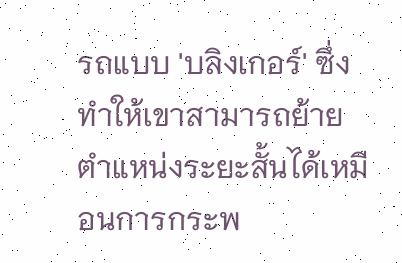รถแบบ 'บลิงเกอร์' ซึ่งทำให้เขาสามารถย้ายตำแหน่งระยะสั้นได้เหมือนการกระพ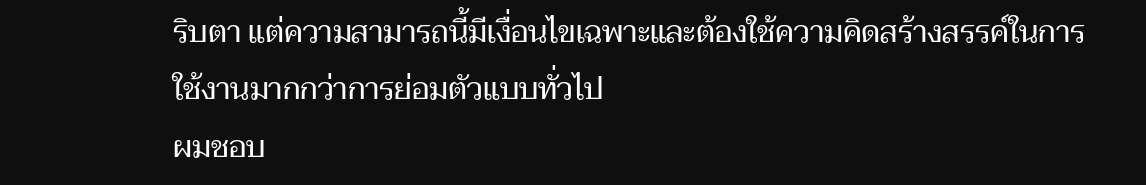ริบตา แต่ความสามารถนี้มีเงื่อนไขเฉพาะและต้องใช้ความคิดสร้างสรรค์ในการใช้งานมากกว่าการย่อมตัวแบบทั่วไป
ผมชอบ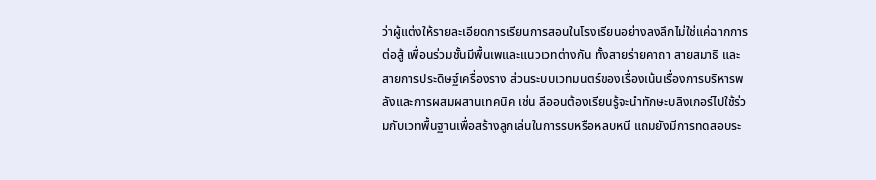ว่าผู้แต่งให้รายละเอียดการเรียนการสอนในโรงเรียนอย่างลงลึกไม่ใช่แค่ฉากการต่อสู้ เพื่อนร่วมชั้นมีพื้นเพและแนวเวทต่างกัน ทั้งสายร่ายคาถา สายสมาธิ และสายการประดิษฐ์เครื่องราง ส่วนระบบเวทมนตร์ของเรื่องเน้นเรื่องการบริหารพลังและการผสมผสานเทคนิค เช่น ลีออนต้องเรียนรู้จะนำทักษะบลิงเกอร์ไปใช้ร่วมกับเวทพื้นฐานเพื่อสร้างลูกเล่นในการรบหรือหลบหนี แถมยังมีการทดสอบระ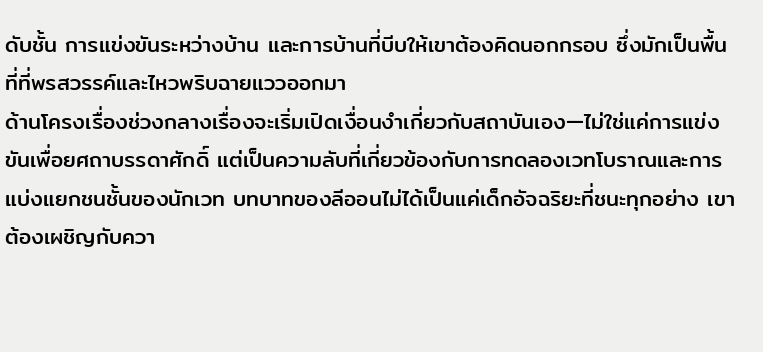ดับชั้น การแข่งขันระหว่างบ้าน และการบ้านที่บีบให้เขาต้องคิดนอกกรอบ ซึ่งมักเป็นพื้นที่ที่พรสวรรค์และไหวพริบฉายแววออกมา
ด้านโครงเรื่องช่วงกลางเรื่องจะเริ่มเปิดเงื่อนงำเกี่ยวกับสถาบันเอง—ไม่ใช่แค่การแข่งขันเพื่อยศถาบรรดาศักดิ์ แต่เป็นความลับที่เกี่ยวข้องกับการทดลองเวทโบราณและการแบ่งแยกชนชั้นของนักเวท บทบาทของลีออนไม่ได้เป็นแค่เด็กอัจฉริยะที่ชนะทุกอย่าง เขาต้องเผชิญกับควา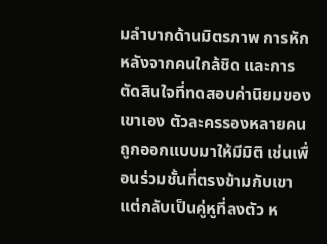มลำบากด้านมิตรภาพ การหักหลังจากคนใกล้ชิด และการตัดสินใจที่ทดสอบค่านิยมของเขาเอง ตัวละครรองหลายคนถูกออกแบบมาให้มีมิติ เช่นเพื่อนร่วมชั้นที่ตรงข้ามกับเขาแต่กลับเป็นคู่หูที่ลงตัว ห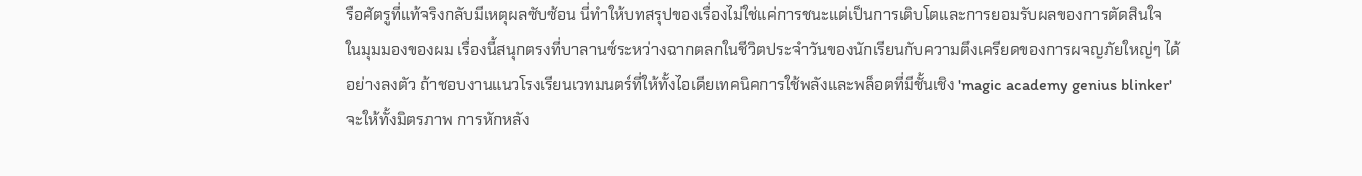รือศัตรูที่แท้จริงกลับมีเหตุผลซับซ้อน นี่ทำให้บทสรุปของเรื่องไม่ใช่แค่การชนะแต่เป็นการเติบโตและการยอมรับผลของการตัดสินใจ
ในมุมมองของผม เรื่องนี้สนุกตรงที่บาลานซ์ระหว่างฉากตลกในชีวิตประจำวันของนักเรียนกับความตึงเครียดของการผจญภัยใหญ่ๆ ได้อย่างลงตัว ถ้าชอบงานแนวโรงเรียนเวทมนตร์ที่ให้ทั้งไอเดียเทคนิคการใช้พลังและพล็อตที่มีชั้นเชิง 'magic academy genius blinker' จะให้ทั้งมิตรภาพ การหักหลัง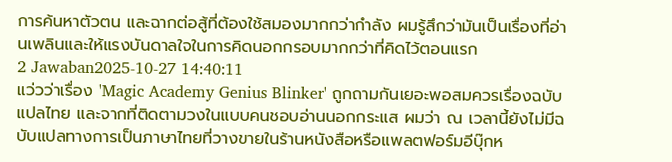การค้นหาตัวตน และฉากต่อสู้ที่ต้องใช้สมองมากกว่ากำลัง ผมรู้สึกว่ามันเป็นเรื่องที่อ่านเพลินและให้แรงบันดาลใจในการคิดนอกกรอบมากกว่าที่คิดไว้ตอนแรก
2 Jawaban2025-10-27 14:40:11
แว่วว่าเรื่อง 'Magic Academy Genius Blinker' ถูกถามกันเยอะพอสมควรเรื่องฉบับแปลไทย และจากที่ติดตามวงในแบบคนชอบอ่านนอกกระแส ผมว่า ณ เวลานี้ยังไม่มีฉบับแปลทางการเป็นภาษาไทยที่วางขายในร้านหนังสือหรือแพลตฟอร์มอีบุ๊กห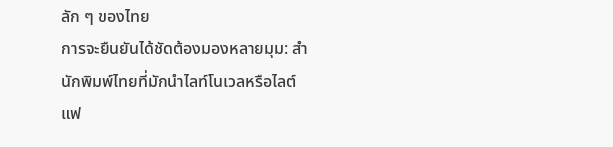ลัก ๆ ของไทย
การจะยืนยันได้ชัดต้องมองหลายมุม: สำนักพิมพ์ไทยที่มักนำไลท์โนเวลหรือไลต์แฟ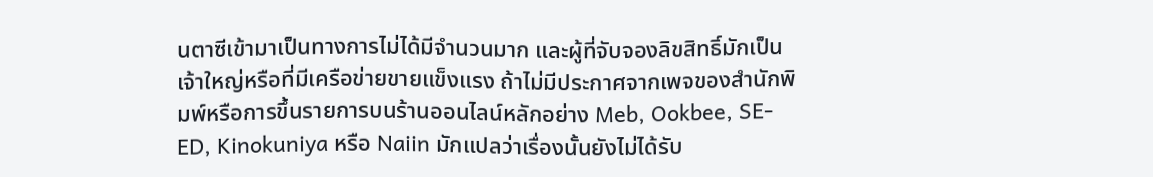นตาซีเข้ามาเป็นทางการไม่ได้มีจำนวนมาก และผู้ที่จับจองลิขสิทธิ์มักเป็นเจ้าใหญ่หรือที่มีเครือข่ายขายแข็งแรง ถ้าไม่มีประกาศจากเพจของสำนักพิมพ์หรือการขึ้นรายการบนร้านออนไลน์หลักอย่าง Meb, Ookbee, SE-ED, Kinokuniya หรือ Naiin มักแปลว่าเรื่องนั้นยังไม่ได้รับ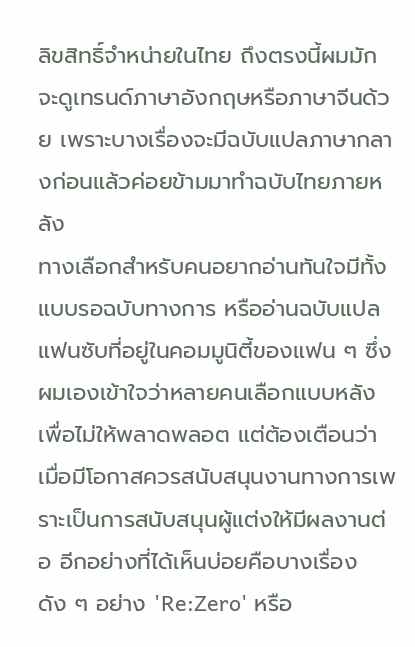ลิขสิทธิ์จำหน่ายในไทย ถึงตรงนี้ผมมักจะดูเทรนด์ภาษาอังกฤษหรือภาษาจีนด้วย เพราะบางเรื่องจะมีฉบับแปลภาษากลางก่อนแล้วค่อยข้ามมาทำฉบับไทยภายหลัง
ทางเลือกสำหรับคนอยากอ่านทันใจมีทั้งแบบรอฉบับทางการ หรืออ่านฉบับแปลแฟนซับที่อยู่ในคอมมูนิตี้ของแฟน ๆ ซึ่งผมเองเข้าใจว่าหลายคนเลือกแบบหลังเพื่อไม่ให้พลาดพลอต แต่ต้องเตือนว่าเมื่อมีโอกาสควรสนับสนุนงานทางการเพราะเป็นการสนับสนุนผู้แต่งให้มีผลงานต่อ อีกอย่างที่ได้เห็นบ่อยคือบางเรื่องดัง ๆ อย่าง 'Re:Zero' หรือ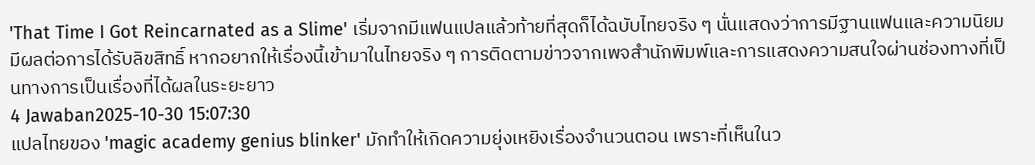'That Time I Got Reincarnated as a Slime' เริ่มจากมีแฟนแปลแล้วท้ายที่สุดก็ได้ฉบับไทยจริง ๆ นั่นแสดงว่าการมีฐานแฟนและความนิยมมีผลต่อการได้รับลิขสิทธิ์ หากอยากให้เรื่องนี้เข้ามาในไทยจริง ๆ การติดตามข่าวจากเพจสำนักพิมพ์และการแสดงความสนใจผ่านช่องทางที่เป็นทางการเป็นเรื่องที่ได้ผลในระยะยาว
4 Jawaban2025-10-30 15:07:30
แปลไทยของ 'magic academy genius blinker' มักทำให้เกิดความยุ่งเหยิงเรื่องจำนวนตอน เพราะที่เห็นในว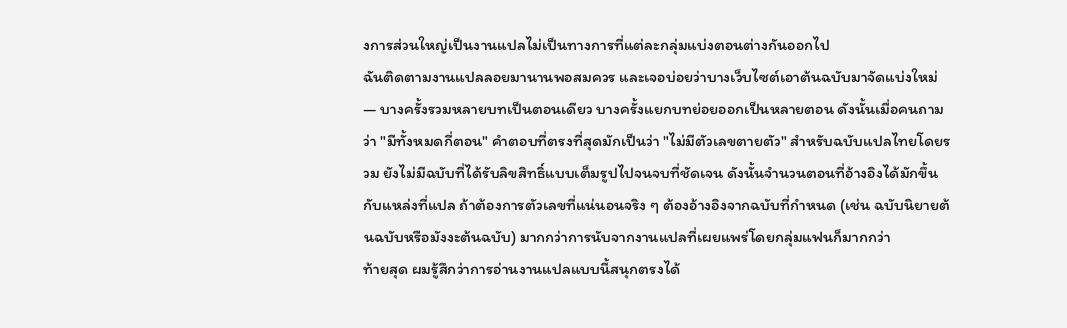งการส่วนใหญ่เป็นงานแปลไม่เป็นทางการที่แต่ละกลุ่มแบ่งตอนต่างกันออกไป
ฉันติดตามงานแปลลอยมานานพอสมควร และเจอบ่อยว่าบางเว็บไซต์เอาต้นฉบับมาจัดแบ่งใหม่ — บางครั้งรวมหลายบทเป็นตอนเดียว บางครั้งแยกบทย่อยออกเป็นหลายตอน ดังนั้นเมื่อคนถามว่า "มีทั้งหมดกี่ตอน" คำตอบที่ตรงที่สุดมักเป็นว่า "ไม่มีตัวเลขตายตัว" สำหรับฉบับแปลไทยโดยรวม ยังไม่มีฉบับที่ได้รับลิขสิทธิ์แบบเต็มรูปไปจนจบที่ชัดเจน ดังนั้นจำนวนตอนที่อ้างอิงได้มักขึ้นกับแหล่งที่แปล ถ้าต้องการตัวเลขที่แน่นอนจริง ๆ ต้องอ้างอิงจากฉบับที่กำหนด (เช่น ฉบับนิยายต้นฉบับหรือมังงะต้นฉบับ) มากกว่าการนับจากงานแปลที่เผยแพร่โดยกลุ่มแฟนก็มากกว่า
ท้ายสุด ผมรู้สึกว่าการอ่านงานแปลแบบนี้สนุกตรงได้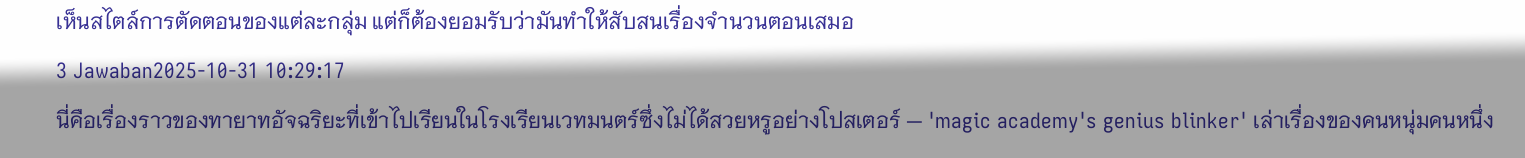เห็นสไตล์การตัดตอนของแต่ละกลุ่ม แต่ก็ต้องยอมรับว่ามันทำให้สับสนเรื่องจำนวนตอนเสมอ
3 Jawaban2025-10-31 10:29:17
นี่คือเรื่องราวของทายาทอัจฉริยะที่เข้าไปเรียนในโรงเรียนเวทมนตร์ซึ่งไม่ได้สวยหรูอย่างโปสเตอร์ — 'magic academy's genius blinker' เล่าเรื่องของคนหนุ่มคนหนึ่ง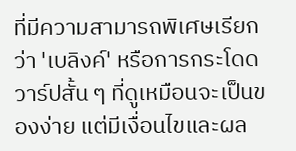ที่มีความสามารถพิเศษเรียกว่า 'เบลิงค์' หรือการกระโดดวาร์ปสั้น ๆ ที่ดูเหมือนจะเป็นของง่าย แต่มีเงื่อนไขและผล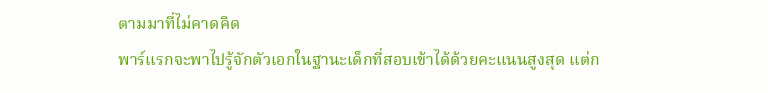ตามมาที่ไม่คาดคิด
พาร์แรกจะพาไปรู้จักตัวเอกในฐานะเด็กที่สอบเข้าได้ด้วยคะแนนสูงสุด แต่ก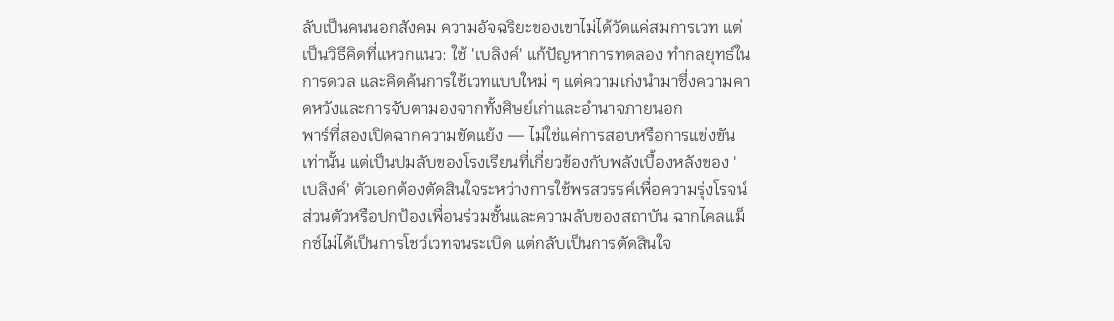ลับเป็นคนนอกสังคม ความอัจฉริยะของเขาไม่ได้วัดแค่สมการเวท แต่เป็นวิธีคิดที่แหวกแนว: ใช้ 'เบลิงค์' แก้ปัญหาการทดลอง ทำกลยุทธ์ในการดวล และคิดค้นการใช้เวทแบบใหม่ ๆ แต่ความเก่งนำมาซึ่งความคาดหวังและการจับตามองจากทั้งศิษย์เก่าและอำนาจภายนอก
พาร์ที่สองเปิดฉากความขัดแย้ง — ไม่ใช่แค่การสอบหรือการแข่งขันเท่านั้น แต่เป็นปมลับของโรงเรียนที่เกี่ยวข้องกับพลังเบื้องหลังของ 'เบลิงค์' ตัวเอกต้องตัดสินใจระหว่างการใช้พรสวรรค์เพื่อความรุ่งโรจน์ส่วนตัวหรือปกป้องเพื่อนร่วมชั้นและความลับของสถาบัน ฉากไคลแม็กซ์ไม่ได้เป็นการโชว์เวทจนระเบิด แต่กลับเป็นการตัดสินใจ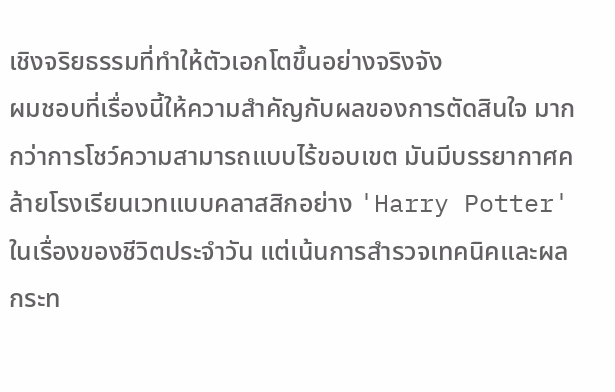เชิงจริยธรรมที่ทำให้ตัวเอกโตขึ้นอย่างจริงจัง
ผมชอบที่เรื่องนี้ให้ความสำคัญกับผลของการตัดสินใจ มากกว่าการโชว์ความสามารถแบบไร้ขอบเขต มันมีบรรยากาศคล้ายโรงเรียนเวทแบบคลาสสิกอย่าง 'Harry Potter' ในเรื่องของชีวิตประจำวัน แต่เน้นการสำรวจเทคนิคและผลกระท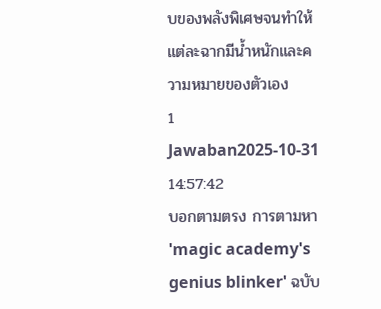บของพลังพิเศษจนทำให้แต่ละฉากมีน้ำหนักและความหมายของตัวเอง
1 Jawaban2025-10-31 14:57:42
บอกตามตรง การตามหา 'magic academy's genius blinker' ฉบับ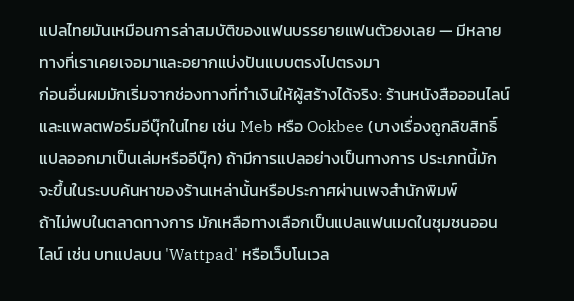แปลไทยมันเหมือนการล่าสมบัติของแฟนบรรยายแฟนตัวยงเลย — มีหลายทางที่เราเคยเจอมาและอยากแบ่งปันแบบตรงไปตรงมา
ก่อนอื่นผมมักเริ่มจากช่องทางที่ทำเงินให้ผู้สร้างได้จริง: ร้านหนังสือออนไลน์และแพลตฟอร์มอีบุ๊กในไทย เช่น Meb หรือ Ookbee (บางเรื่องถูกลิขสิทธิ์แปลออกมาเป็นเล่มหรืออีบุ๊ก) ถ้ามีการแปลอย่างเป็นทางการ ประเภทนี้มักจะขึ้นในระบบค้นหาของร้านเหล่านั้นหรือประกาศผ่านเพจสำนักพิมพ์
ถ้าไม่พบในตลาดทางการ มักเหลือทางเลือกเป็นแปลแฟนเมดในชุมชนออนไลน์ เช่น บทแปลบน 'Wattpad' หรือเว็บโนเวล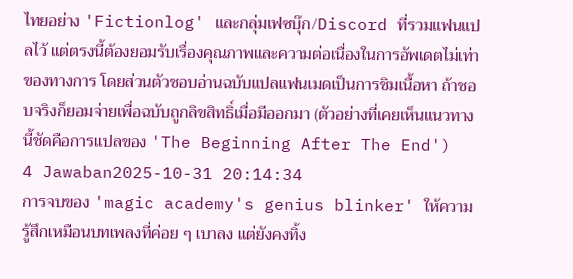ไทยอย่าง 'Fictionlog' และกลุ่มเฟซบุ๊ก/Discord ที่รวมแฟนแปลไว้ แต่ตรงนี้ต้องยอมรับเรื่องคุณภาพและความต่อเนื่องในการอัพเดตไม่เท่าของทางการ โดยส่วนตัวชอบอ่านฉบับแปลแฟนเมดเป็นการชิมเนื้อหา ถ้าชอบจริงก็ยอมจ่ายเพื่อฉบับถูกลิขสิทธิ์เมื่อมีออกมา (ตัวอย่างที่เคยเห็นแนวทางนี้ชัดคือการแปลของ 'The Beginning After The End')
4 Jawaban2025-10-31 20:14:34
การจบของ 'magic academy's genius blinker' ให้ความรู้สึกเหมือนบทเพลงที่ค่อย ๆ เบาลง แต่ยังคงทิ้ง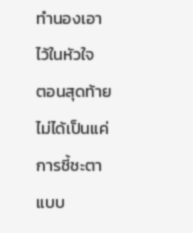ทำนองเอาไว้ในหัวใจ
ตอนสุดท้ายไม่ได้เป็นแค่การชี้ชะตาแบบ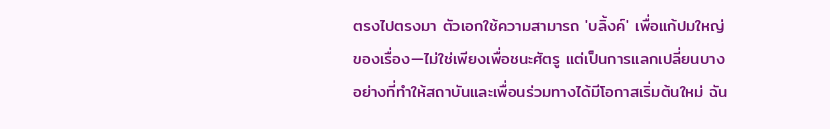ตรงไปตรงมา ตัวเอกใช้ความสามารถ 'บลิ้งค์' เพื่อแก้ปมใหญ่ของเรื่อง—ไม่ใช่เพียงเพื่อชนะศัตรู แต่เป็นการแลกเปลี่ยนบางอย่างที่ทำให้สถาบันและเพื่อนร่วมทางได้มีโอกาสเริ่มต้นใหม่ ฉัน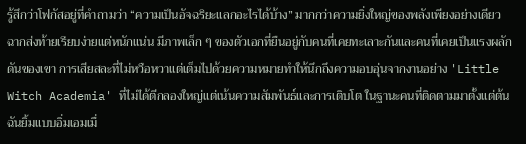รู้สึกว่าโฟกัสอยู่ที่คำถามว่า “ความเป็นอัจฉริยะแลกอะไรได้บ้าง” มากกว่าความยิ่งใหญ่ของพลังเพียงอย่างเดียว
ฉากส่งท้ายเรียบง่ายแต่หนักแน่น มีภาพเล็ก ๆ ของตัวเอกที่ยืนอยู่กับคนที่เคยทะเลาะกันและคนที่เคยเป็นแรงผลักดันของเขา การเสียสละที่ไม่หวือหวาแต่เต็มไปด้วยความหมายทำให้นึกถึงความอบอุ่นจากงานอย่าง 'Little Witch Academia' ที่ไม่ได้ตีกลองใหญ่แต่เน้นความสัมพันธ์และการเติบโต ในฐานะคนที่ติดตามมาตั้งแต่ต้น ฉันยิ้มแบบอิ่มเอมเมื่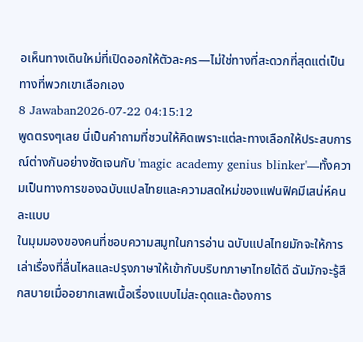อเห็นทางเดินใหม่ที่เปิดออกให้ตัวละคร—ไม่ใช่ทางที่สะดวกที่สุดแต่เป็นทางที่พวกเขาเลือกเอง
8 Jawaban2026-07-22 04:15:12
พูดตรงๆเลย นี่เป็นคำถามที่ชวนให้คิดเพราะแต่ละทางเลือกให้ประสบการณ์ต่างกันอย่างชัดเจนกับ 'magic academy genius blinker'—ทั้งความเป็นทางการของฉบับแปลไทยและความสดใหม่ของแฟนฟิคมีเสน่ห์คนละแบบ
ในมุมมองของคนที่ชอบความสมูทในการอ่าน ฉบับแปลไทยมักจะให้การเล่าเรื่องที่ลื่นไหลและปรุงภาษาให้เข้ากับบริบทภาษาไทยได้ดี ฉันมักจะรู้สึกสบายเมื่ออยากเสพเนื้อเรื่องแบบไม่สะดุดและต้องการ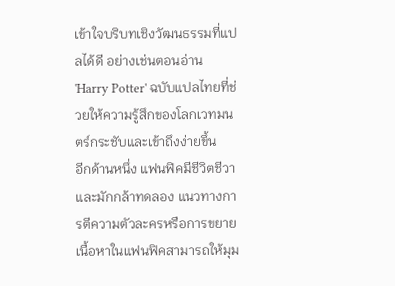เข้าใจบริบทเชิงวัฒนธรรมที่แปลได้ดี อย่างเช่นตอนอ่าน 'Harry Potter' ฉบับแปลไทยที่ช่วยให้ความรู้สึกของโลกเวทมนตร์กระชับและเข้าถึงง่ายขึ้น
อีกด้านหนึ่ง แฟนฟิคมีชีวิตชีวาและมักกล้าทดลอง แนวทางการตีความตัวละครหรือการขยายเนื้อหาในแฟนฟิคสามารถให้มุม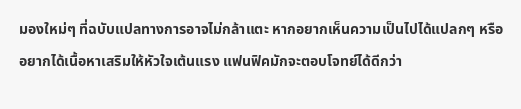มองใหม่ๆ ที่ฉบับแปลทางการอาจไม่กล้าแตะ หากอยากเห็นความเป็นไปได้แปลกๆ หรืออยากได้เนื้อหาเสริมให้หัวใจเต้นแรง แฟนฟิคมักจะตอบโจทย์ได้ดีกว่า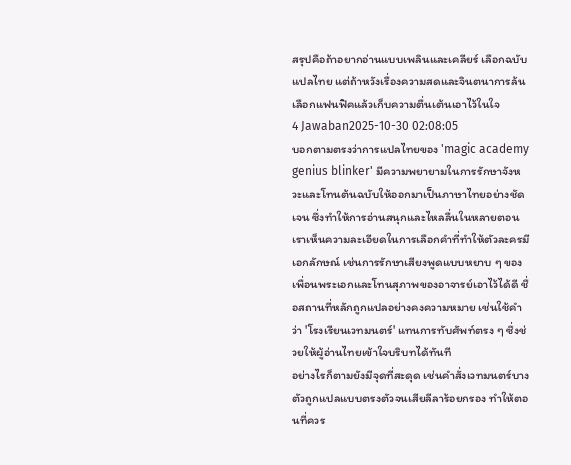สรุปคือถ้าอยากอ่านแบบเพลินและเคลียร์ เลือกฉบับแปลไทย แต่ถ้าหวังเรื่องความสดและจินตนาการล้น เลือกแฟนฟิคแล้วเก็บความตื่นเต้นเอาไว้ในใจ
4 Jawaban2025-10-30 02:08:05
บอกตามตรงว่าการแปลไทยของ 'magic academy genius blinker' มีความพยายามในการรักษาจังหวะและโทนต้นฉบับให้ออกมาเป็นภาษาไทยอย่างชัดเจน ซึ่งทำให้การอ่านสนุกและไหลลื่นในหลายตอน
เราเห็นความละเอียดในการเลือกคำที่ทำให้ตัวละครมีเอกลักษณ์ เช่นการรักษาเสียงพูดแบบหยาบ ๆ ของเพื่อนพระเอกและโทนสุภาพของอาจารย์เอาไว้ได้ดี ชื่อสถานที่หลักถูกแปลอย่างคงความหมาย เช่นใช้คำว่า 'โรงเรียนเวทมนตร์' แทนการทับศัพท์ตรง ๆ ซึ่งช่วยให้ผู้อ่านไทยเข้าใจบริบทได้ทันที
อย่างไรก็ตามยังมีจุดที่สะดุด เช่นคำสั่งเวทมนตร์บางตัวถูกแปลแบบตรงตัวจนเสียลีลาร้อยกรอง ทำให้ตอนที่ควร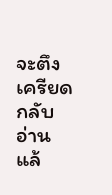จะตึงเครียดกลับอ่านแล้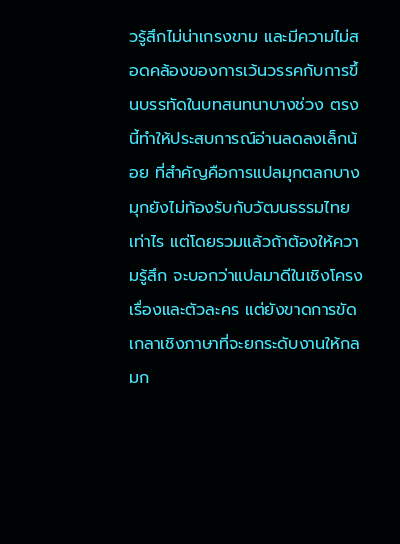วรู้สึกไม่น่าเกรงขาม และมีความไม่สอดคล้องของการเว้นวรรคกับการขึ้นบรรทัดในบทสนทนาบางช่วง ตรงนี้ทำให้ประสบการณ์อ่านลดลงเล็กน้อย ที่สำคัญคือการแปลมุกตลกบางมุกยังไม่ท้องรับกับวัฒนธรรมไทยเท่าไร แต่โดยรวมแล้วถ้าต้องให้ความรู้สึก จะบอกว่าแปลมาดีในเชิงโครงเรื่องและตัวละคร แต่ยังขาดการขัดเกลาเชิงภาษาที่จะยกระดับงานให้กลมก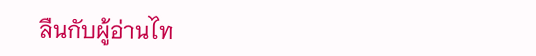ลืนกับผู้อ่านไท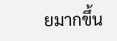ยมากขึ้น